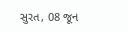સુરત, 08 જૂન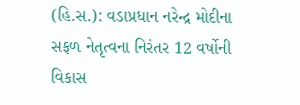(હિ.સ.): વડાપ્રધાન નરેન્દ્ર મોદીના સફળ નેતૃત્વના નિરંતર 12 વર્ષોની વિકાસ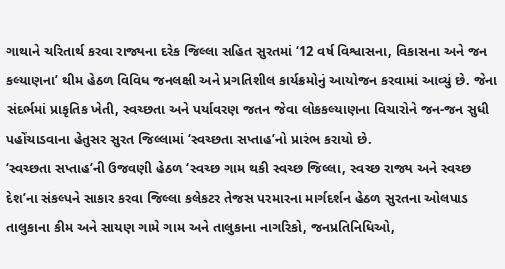ગાથાને ચરિતાર્થ કરવા રાજ્યના દરેક જિલ્લા સહિત સુરતમાં ‘12 વર્ષ વિશ્વાસના, વિકાસના અને જન કલ્યાણના’ થીમ હેઠળ વિવિધ જનલક્ષી અને પ્રગતિશીલ કાર્યક્રમોનું આયોજન કરવામાં આવ્યું છે. જેના સંદર્ભમાં પ્રાકૃતિક ખેતી, સ્વચ્છતા અને પર્યાવરણ જતન જેવા લોકકલ્યાણના વિચારોને જન-જન સુધી પહોંચાડવાના હેતુસર સુરત જિલ્લામાં ‘સ્વચ્છતા સપ્તાહ’નો પ્રારંભ કરાયો છે.
‘સ્વચ્છતા સપ્તાહ’ની ઉજવણી હેઠળ ‘સ્વચ્છ ગામ થકી સ્વચ્છ જિલ્લા, સ્વચ્છ રાજ્ય અને સ્વચ્છ દેશ’ના સંકલ્પને સાકાર કરવા જિલ્લા કલેકટર તેજસ પરમારના માર્ગદર્શન હેઠળ સુરતના ઓલપાડ તાલુકાના કીમ અને સાયણ ગામે ગામ અને તાલુકાના નાગરિકો, જનપ્રતિનિધિઓ,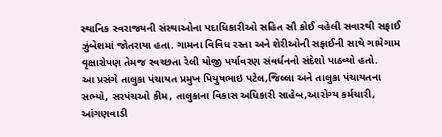સ્થાનિક સ્વરાજયની સંસ્થાઓના પદાધિકારીઓ સહિત સૌ કોઈ વહેલી સવારથી સફાઈ ઝુંબેશમાં જોતરાયા હતા. ગામના વિવિધ રસ્તા અને શેરીઓની સફાઈની સાથે ગામેગામ વૃક્ષારોપણ તેમજ સ્વચ્છતા રેલી યોજી પર્યાવરણ સંવર્ધનનો સંદેશો પાઠવ્યો હતો.
આ પ્રસંગે તાલુકા પંચાયત પ્રમુખ પિયુષભાઇ પટેલ,જિલ્લા અને તાલુકા પંચાયતના સભ્યો, સરપંચઓ કીમ, તાલુકાના વિકાસ અધિકારી સાહેબ,આરોગ્ય કર્મચારી, આંગણવાડી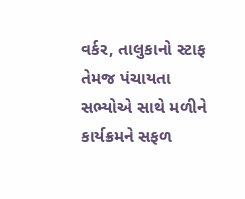વર્કર, તાલુકાનો સ્ટાફ તેમજ પંચાયતા સભ્યોએ સાથે મળીને કાર્યક્રમને સફળ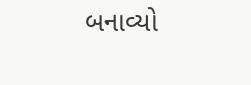બનાવ્યો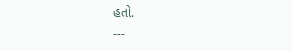હતો.
---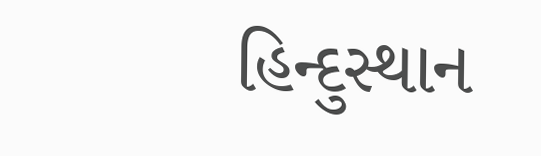હિન્દુસ્થાન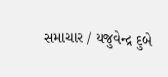સમાચાર / યજુવેન્દ્ર દુબે